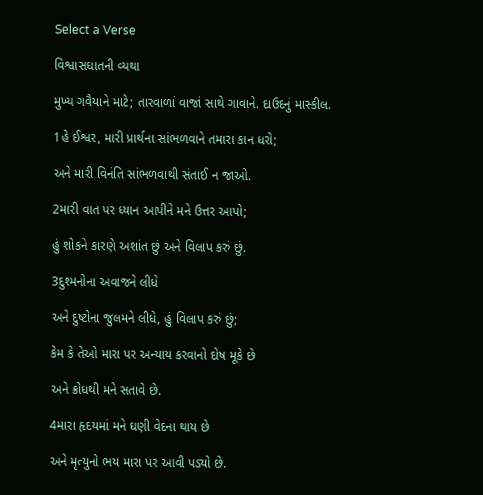Select a Verse

વિશ્વાસઘાતની વ્યથા

મુખ્ય ગવૈયાને માટે; તારવાળાં વાજાં સાથે ગાવાને. દાઉદનું માસ્કીલ.

1હે ઈશ્વર, મારી પ્રાર્થના સાંભળવાને તમારા કાન ધરો;

અને મારી વિનંતિ સાંભળવાથી સંતાઈ ન જાઓ.

2મારી વાત પર ધ્યાન આપીને મને ઉત્તર આપો;

હું શોકને કારણે અશાંત છું અને વિલાપ કરું છું.

3દુશ્મનોના અવાજને લીધે

અને દુષ્ટોના જુલમને લીધે, હું વિલાપ કરું છું;

કેમ કે તેઓ મારા પર અન્યાય કરવાનો દોષ મૂકે છે

અને ક્રોધથી મને સતાવે છે.

4મારા હૃદયમાં મને ઘણી વેદના થાય છે

અને મૃત્યુનો ભય મારા પર આવી પડ્યો છે.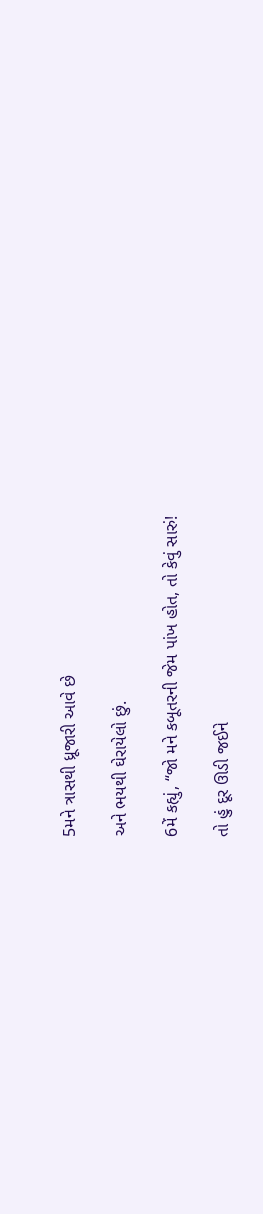5મને ત્રાસથી ધ્રૂજારી આવે છે

અને ભયથી ઘેરાયેલો છું.

6મેં કહ્યું, “જો મને કબૂતરની જેમ પાંખ હોત, તો કેવું સારું!

તો હું દૂર ઊડી જઈને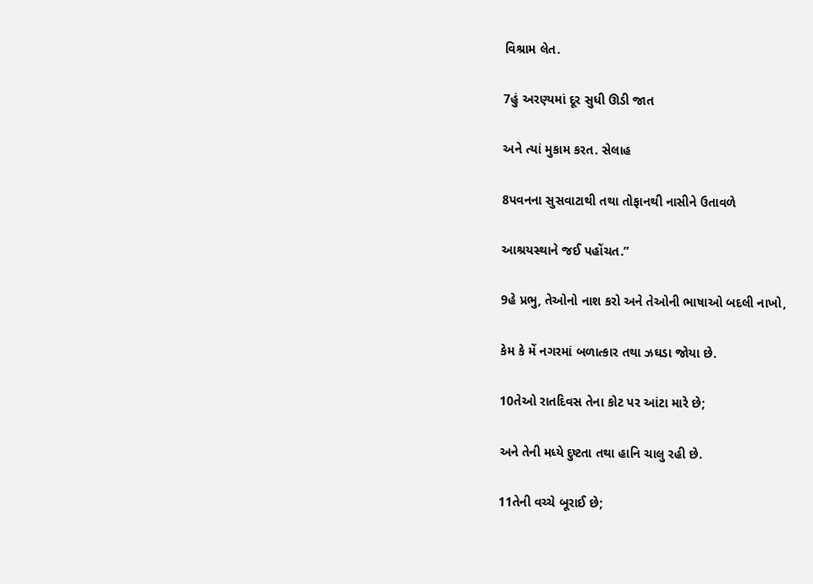વિશ્રામ લેત.

7હું અરણ્યમાં દૂર સુધી ઊડી જાત

અને ત્યાં મુકામ કરત. સેલાહ

8પવનના સુસવાટાથી તથા તોફાનથી નાસીને ઉતાવળે

આશ્રયસ્થાને જઈ પહોંચત.”

9હે પ્રભુ, તેઓનો નાશ કરો અને તેઓની ભાષાઓ બદલી નાખો,

કેમ કે મેં નગરમાં બળાત્કાર તથા ઝઘડા જોયા છે.

10તેઓ રાતદિવસ તેના કોટ પર આંટા મારે છે;

અને તેની મધ્યે દુષ્ટતા તથા હાનિ ચાલુ રહી છે.

11તેની વચ્ચે બૂરાઈ છે;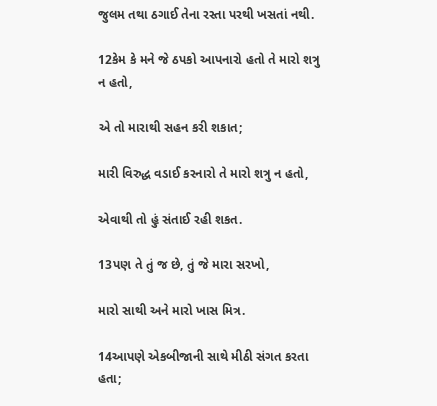જુલમ તથા ઠગાઈ તેના રસ્તા પરથી ખસતાં નથી.

12કેમ કે મને જે ઠપકો આપનારો હતો તે મારો શત્રુ ન હતો,

એ તો મારાથી સહન કરી શકાત;

મારી વિરુદ્ધ વડાઈ કરનારો તે મારો શત્રુ ન હતો,

એવાથી તો હું સંતાઈ રહી શકત.

13પણ તે તું જ છે, તું જે મારા સરખો,

મારો સાથી અને મારો ખાસ મિત્ર.

14આપણે એકબીજાની સાથે મીઠી સંગત કરતા હતા;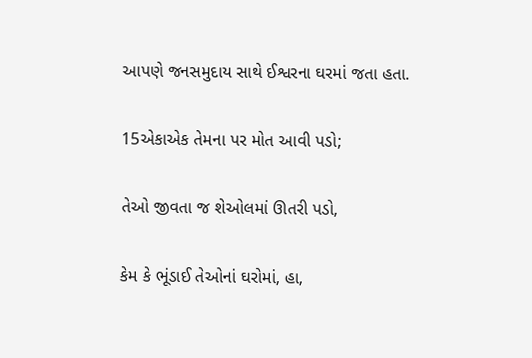આપણે જનસમુદાય સાથે ઈશ્વરના ઘરમાં જતા હતા.

15એકાએક તેમના પર મોત આવી પડો;

તેઓ જીવતા જ શેઓલમાં ઊતરી પડો,

કેમ કે ભૂંડાઈ તેઓનાં ઘરોમાં, હા,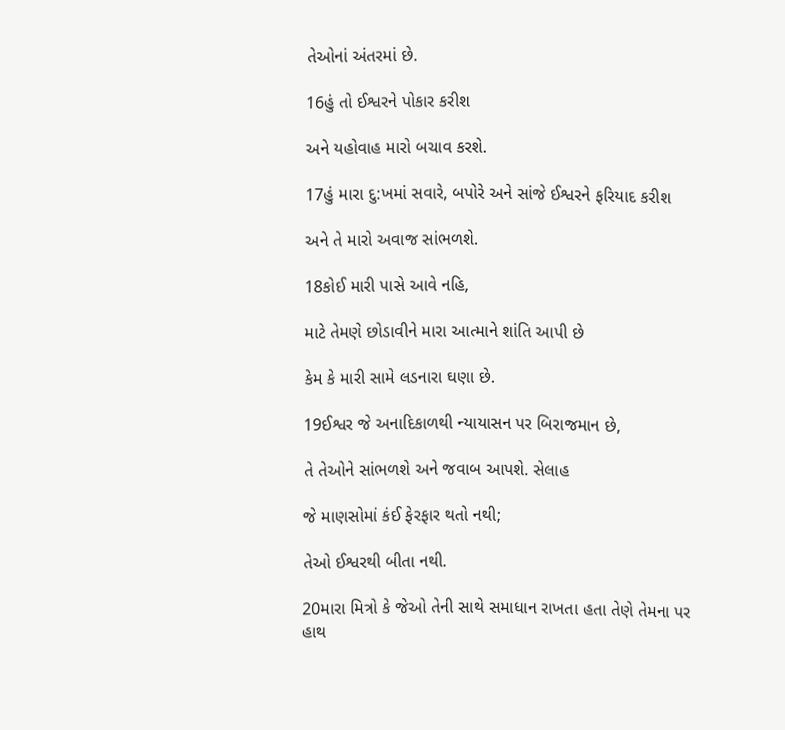તેઓનાં અંતરમાં છે.

16હું તો ઈશ્વરને પોકાર કરીશ

અને યહોવાહ મારો બચાવ કરશે.

17હું મારા દુ:ખમાં સવારે, બપોરે અને સાંજે ઈશ્વરને ફરિયાદ કરીશ

અને તે મારો અવાજ સાંભળશે.

18કોઈ મારી પાસે આવે નહિ,

માટે તેમણે છોડાવીને મારા આત્માને શાંતિ આપી છે

કેમ કે મારી સામે લડનારા ઘણા છે.

19ઈશ્વર જે અનાદિકાળથી ન્યાયાસન પર બિરાજમાન છે,

તે તેઓને સાંભળશે અને જવાબ આપશે. સેલાહ

જે માણસોમાં કંઈ ફેરફાર થતો નથી;

તેઓ ઈશ્વરથી બીતા નથી.

20મારા મિત્રો કે જેઓ તેની સાથે સમાધાન રાખતા હતા તેણે તેમના પર હાથ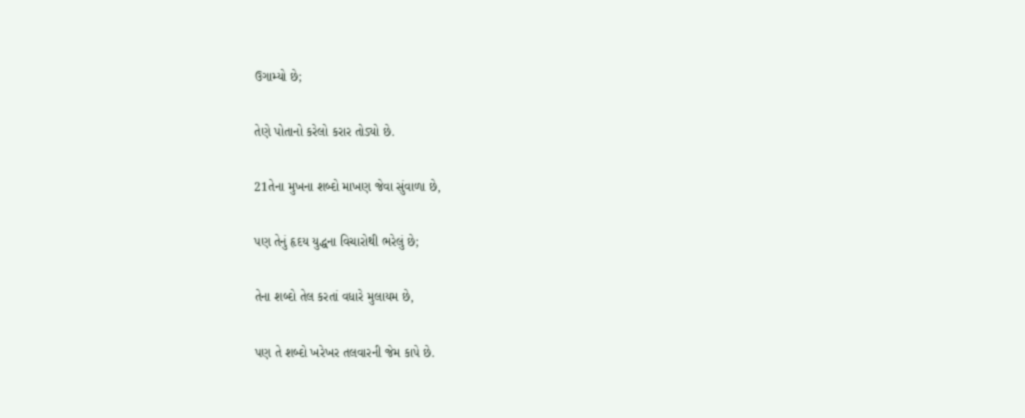ઉગામ્યો છે;

તેણે પોતાનો કરેલો કરાર તોડ્યો છે.

21તેના મુખના શબ્દો માખણ જેવા સુંવાળા છે,

પણ તેનું હૃદય યુદ્ધના વિચારોથી ભરેલું છે;

તેના શબ્દો તેલ કરતાં વધારે મુલાયમ છે,

પણ તે શબ્દો ખરેખર તલવારની જેમ કાપે છે.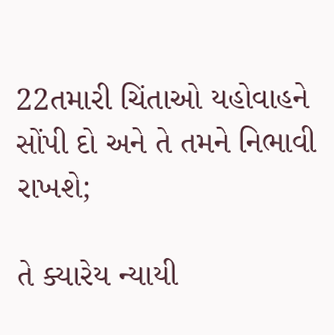22તમારી ચિંતાઓ યહોવાહને સોંપી દો અને તે તમને નિભાવી રાખશે;

તે ક્યારેય ન્યાયી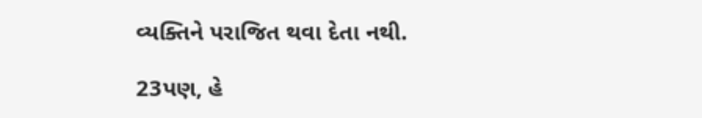વ્યક્તિને પરાજિત થવા દેતા નથી.

23પણ, હે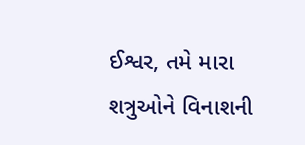ઈશ્વર, તમે મારા શત્રુઓને વિનાશની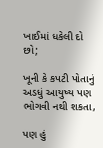ખાઈમાં ધકેલી દો છો;

ખૂની કે કપટી પોતાનું અડધું આયુષ્ય પણ ભોગવી નથી શકતા,

પણ હું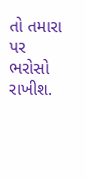તો તમારા પર ભરોસો રાખીશ.